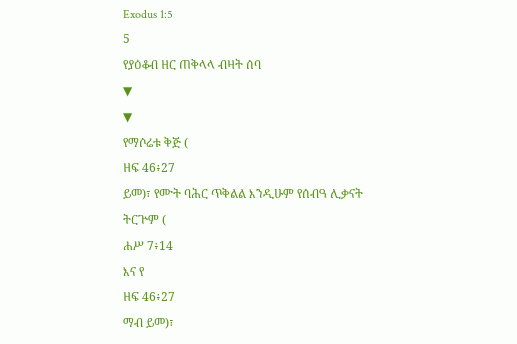Exodus 1:5
5
የያዕቆብ ዘር ጠቅላላ ብዛት ሰባ
▼
▼
የማሶሬቱ ቅጅ (
ዘፍ 46፥27
ይመ)፣ የሙት ባሕር ጥቅልል እንዲሁም የሰብዓ ሊቃናት ትርጕም (
ሐሥ 7፥14
እና የ
ዘፍ 46፥27
ማብ ይመ)፣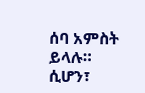ሰባ አምስት
ይላሉ።
ሲሆን፣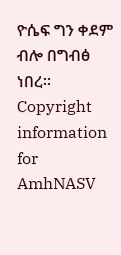ዮሴፍ ግን ቀደም ብሎ በግብፅ ነበረ።
Copyright information for
AmhNASV